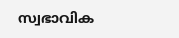സ്വഭാവിക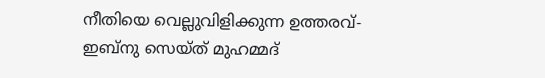നീതിയെ വെല്ലുവിളിക്കുന്ന ഉത്തരവ്- ഇബ്നു സെയ്ത് മുഹമ്മദ്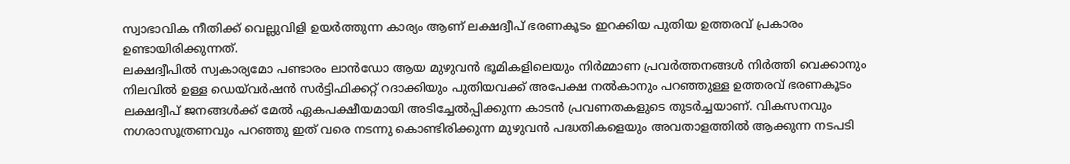സ്വാഭാവിക നീതിക്ക് വെല്ലുവിളി ഉയർത്തുന്ന കാര്യം ആണ് ലക്ഷദ്വീപ് ഭരണകൂടം ഇറക്കിയ പുതിയ ഉത്തരവ് പ്രകാരം ഉണ്ടായിരിക്കുന്നത്.
ലക്ഷദ്വീപിൽ സ്വകാര്യമോ പണ്ടാരം ലാൻഡോ ആയ മുഴുവൻ ഭൂമികളിലെയും നിർമ്മാണ പ്രവർത്തനങ്ങൾ നിർത്തി വെക്കാനും നിലവിൽ ഉള്ള ഡെയ്‌വർഷൻ സർട്ടിഫിക്കറ്റ് റദാക്കിയും പുതിയവക്ക് അപേക്ഷ നൽകാനും പറഞ്ഞുള്ള ഉത്തരവ് ഭരണകൂടം ലക്ഷദ്വീപ് ജനങ്ങൾക്ക് മേൽ ഏകപക്ഷീയമായി അടിച്ചേൽപ്പിക്കുന്ന കാടൻ പ്രവണതകളുടെ തുടർച്ചയാണ്. വികസനവും നഗരാസൂത്രണവും പറഞ്ഞു ഇത് വരെ നടന്നു കൊണ്ടിരിക്കുന്ന മുഴുവൻ പദ്ധതികളെയും അവതാളത്തിൽ ആക്കുന്ന നടപടി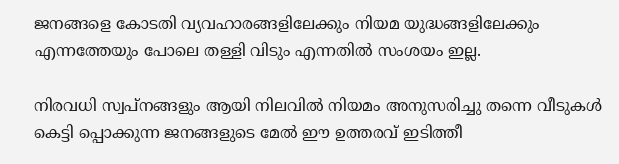ജനങ്ങളെ കോടതി വ്യവഹാരങ്ങളിലേക്കും നിയമ യുദ്ധങ്ങളിലേക്കും എന്നത്തേയും പോലെ തള്ളി വിടും എന്നതിൽ സംശയം ഇല്ല.

നിരവധി സ്വപ്നങ്ങളും ആയി നിലവിൽ നിയമം അനുസരിച്ചു തന്നെ വീടുകൾ കെട്ടി പ്പൊക്കുന്ന ജനങ്ങളുടെ മേൽ ഈ ഉത്തരവ് ഇടിത്തീ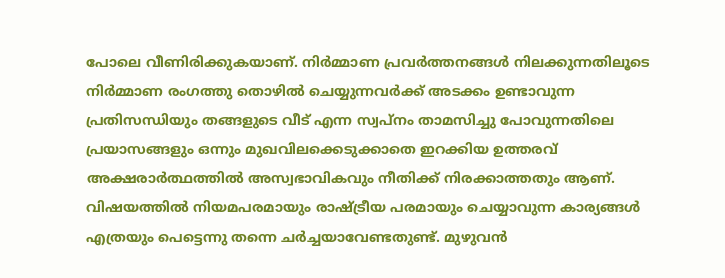പോലെ വീണിരിക്കുകയാണ്. നിർമ്മാണ പ്രവർത്തനങ്ങൾ നിലക്കുന്നതിലൂടെ നിർമ്മാണ രംഗത്തു തൊഴിൽ ചെയ്യുന്നവർക്ക് അടക്കം ഉണ്ടാവുന്ന പ്രതിസന്ധിയും തങ്ങളുടെ വീട് എന്ന സ്വപ്നം താമസിച്ചു പോവുന്നതിലെ പ്രയാസങ്ങളും ഒന്നും മുഖവിലക്കെടുക്കാതെ ഇറക്കിയ ഉത്തരവ് അക്ഷരാർത്ഥത്തിൽ അസ്വഭാവികവും നീതിക്ക് നിരക്കാത്തതും ആണ്. വിഷയത്തിൽ നിയമപരമായും രാഷ്ട്രീയ പരമായും ചെയ്യാവുന്ന കാര്യങ്ങൾ എത്രയും പെട്ടെന്നു തന്നെ ചർച്ചയാവേണ്ടതുണ്ട്. മുഴുവൻ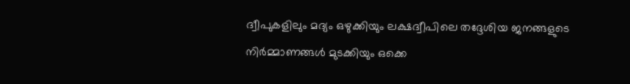ദ്വീപുകളിലും മദ്യം ഒഴുക്കിയും ലക്ഷദ്വീപിലെ തദ്ദേശിയ ജനങ്ങളുടെ നിർമ്മാണങ്ങൾ മുടക്കിയും ഒക്കെ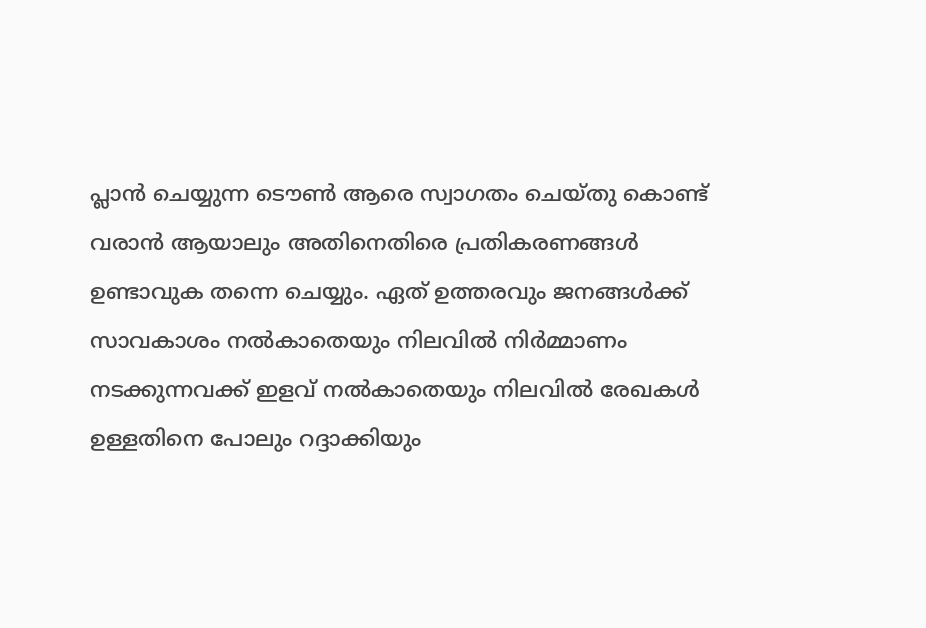പ്ലാൻ ചെയ്യുന്ന ടൌൺ ആരെ സ്വാഗതം ചെയ്തു കൊണ്ട് വരാൻ ആയാലും അതിനെതിരെ പ്രതികരണങ്ങൾ ഉണ്ടാവുക തന്നെ ചെയ്യും. ഏത് ഉത്തരവും ജനങ്ങൾക്ക്‌ സാവകാശം നൽകാതെയും നിലവിൽ നിർമ്മാണം നടക്കുന്നവക്ക് ഇളവ് നൽകാതെയും നിലവിൽ രേഖകൾ ഉള്ളതിനെ പോലും റദ്ദാക്കിയും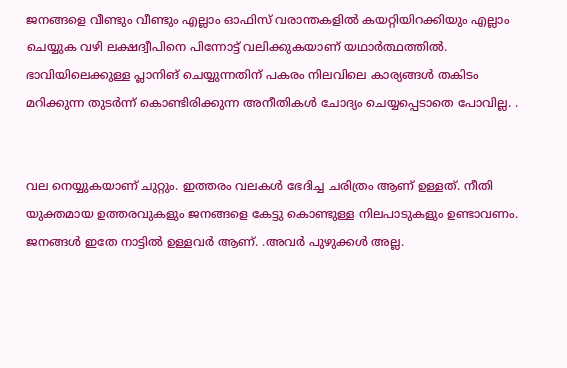ജനങ്ങളെ വീണ്ടും വീണ്ടും എല്ലാം ഓഫിസ് വരാന്തകളിൽ കയറ്റിയിറക്കിയും എല്ലാം ചെയ്യുക വഴി ലക്ഷദ്വീപിനെ പിന്നോട്ട് വലിക്കുകയാണ് യഥാർത്ഥത്തിൽ. ഭാവിയിലെക്കുള്ള പ്ലാനിങ് ചെയ്യുന്നതിന് പകരം നിലവിലെ കാര്യങ്ങൾ തകിടം മറിക്കുന്ന തുടർന്ന് കൊണ്ടിരിക്കുന്ന അനീതികൾ ചോദ്യം ചെയ്യപ്പെടാതെ പോവില്ല. .


വല നെയ്യുകയാണ് ചുറ്റും. ഇത്തരം വലകൾ ഭേദിച്ച ചരിത്രം ആണ് ഉള്ളത്. നീതി യുക്തമായ ഉത്തരവുകളും ജനങ്ങളെ കേട്ടു കൊണ്ടുള്ള നിലപാടുകളും ഉണ്ടാവണം. ജനങ്ങൾ ഇതേ നാട്ടിൽ ഉള്ളവർ ആണ്. .അവർ പുഴുക്കൾ അല്ല.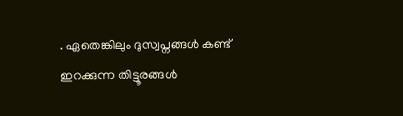. ഏതെങ്കിലും ദുസ്വപ്നങ്ങൾ കണ്ട് ഇറക്കുന്ന തിട്ടൂരങ്ങൾ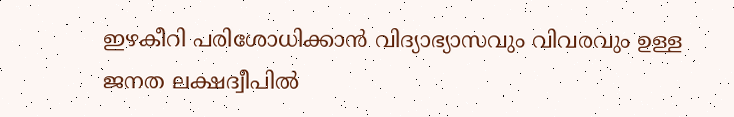ഇഴകീറി പരിശോധിക്കാൻ വിദ്യാഭ്യാസവും വിവരവും ഉള്ള ജനത ലക്ഷദ്വീപിൽ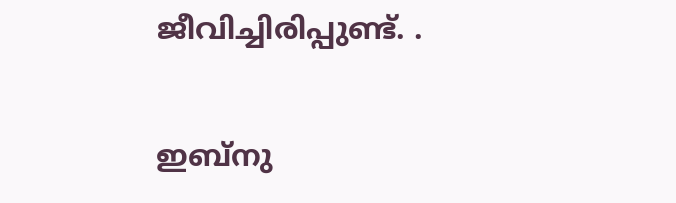ജീവിച്ചിരിപ്പുണ്ട്. .

ഇബ്നു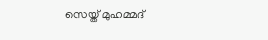സെയ്ത് മുഹമ്മദ്